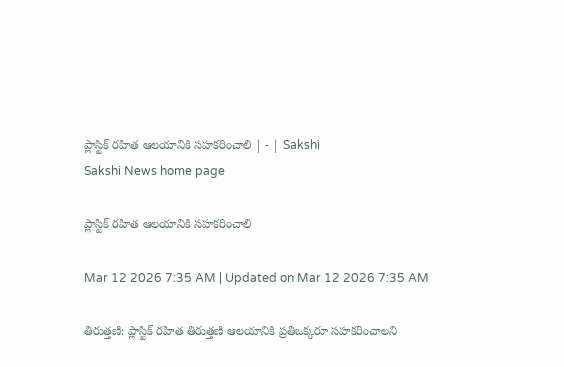ప్లాస్టిక్‌ రహిత ఆలయానికి సహకరించాలి | - | Sakshi
Sakshi News home page

ప్లాస్టిక్‌ రహిత ఆలయానికి సహకరించాలి

Mar 12 2026 7:35 AM | Updated on Mar 12 2026 7:35 AM

తిరుత్తణి: ప్లాస్టిక్‌ రహిత తిరుత్తణి ఆలయానికి ప్రతిఒక్కరూ సహకరించాలని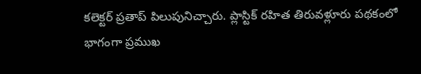కలెక్టర్‌ ప్రతాప్‌ పిలుపునిచ్చారు. ప్లాస్టిక్‌ రహిత తిరువళ్లూరు పథకంలో భాగంగా ప్రముఖ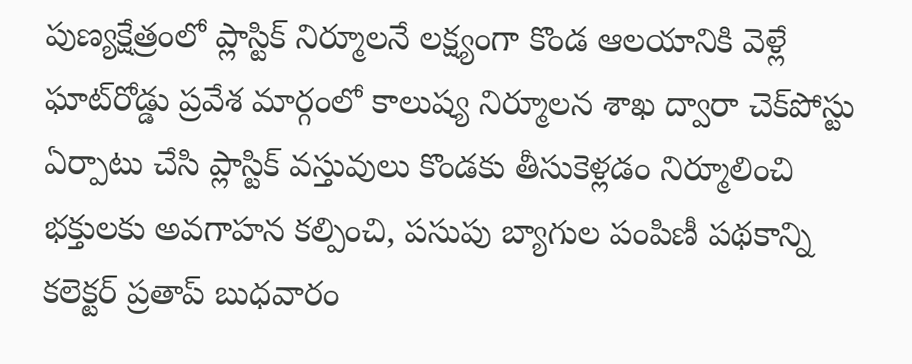పుణ్యక్షేత్రంలో ప్లాస్టిక్‌ నిర్మూలనే లక్ష్యంగా కొండ ఆలయానికి వెళ్లే ఘాట్‌రోడ్డు ప్రవేశ మార్గంలో కాలుష్య నిర్మూలన శాఖ ద్వారా చెక్‌పోస్టు ఏర్పాటు చేసి ప్లాస్టిక్‌ వస్తువులు కొండకు తీసుకెళ్లడం నిర్మూలించి భక్తులకు అవగాహన కల్పించి, పసుపు బ్యాగుల పంపిణీ పథకాన్ని కలెక్టర్‌ ప్రతాప్‌ బుధవారం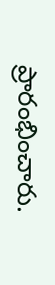ప్రారంభించారు.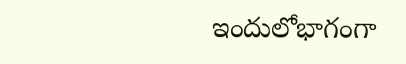ఇందులోభాగంగా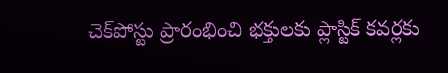చెక్‌పోస్టు ప్రారంభించి భక్తులకు ప్లాస్టిక్‌ కవర్లకు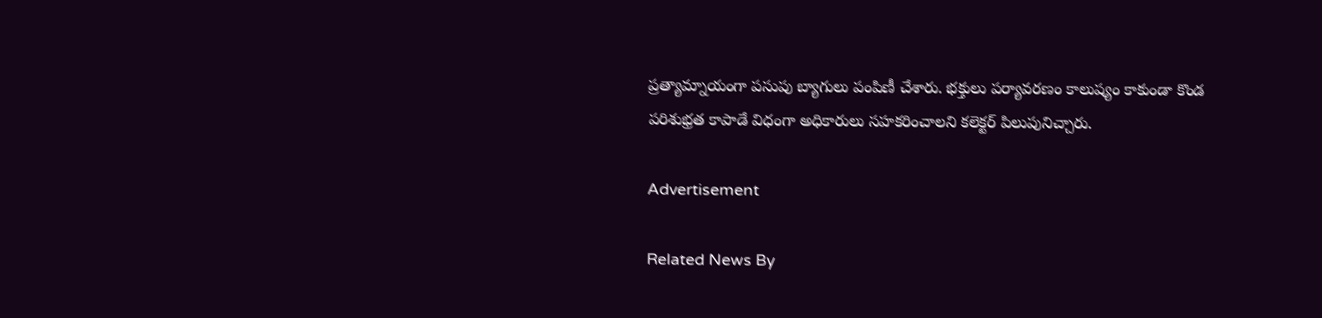ప్రత్యామ్నాయంగా పసుపు బ్యాగులు పంపిణీ చేశారు. భక్తులు పర్యావరణం కాలుష్యం కాకుండా కొండ పరిశుభ్రత కాపాడే విధంగా అధికారులు సహకరించాలని కలెక్టర్‌ పిలుపునిచ్చారు.

Advertisement

Related News By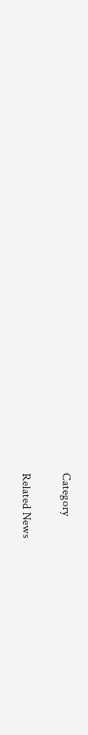Category

Related News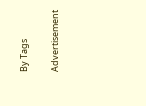By Tags

Advertisement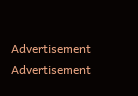Advertisement
Advertisement